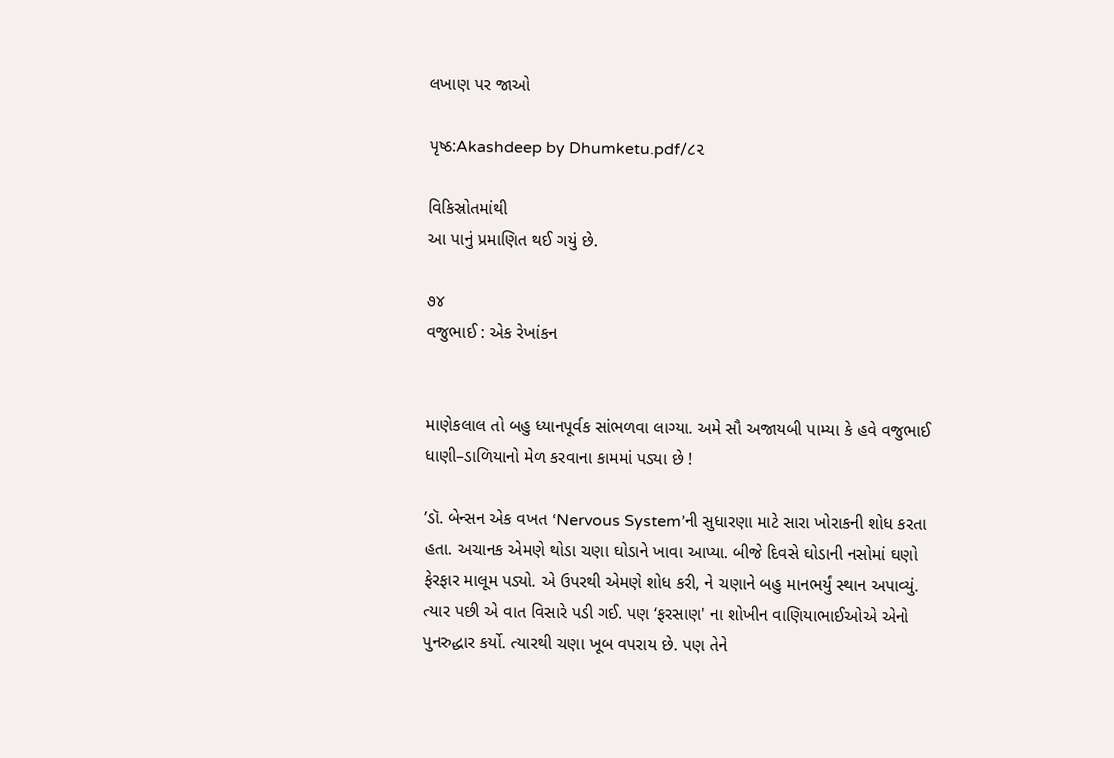લખાણ પર જાઓ

પૃષ્ઠ:Akashdeep by Dhumketu.pdf/૮૨

વિકિસ્રોતમાંથી
આ પાનું પ્રમાણિત થઈ ગયું છે.

૭૪
વજુભાઈ : એક રેખાંકન


માણેકલાલ તો બહુ ધ્યાનપૂર્વક સાંભળવા લાગ્યા. અમે સૌ અજાયબી પામ્યા કે હવે વજુભાઈ ધાણી–ડાળિયાનો મેળ કરવાના કામમાં પડ્યા છે !

’ડૉ. બેન્સન એક વખત ‘Nervous System’ની સુધારણા માટે સારા ખોરાકની શોધ કરતા હતા. અચાનક એમણે થોડા ચણા ઘોડાને ખાવા આપ્યા. બીજે દિવસે ઘોડાની નસોમાં ઘણો ફેરફાર માલૂમ પડ્યો. એ ઉપરથી એમણે શોધ કરી, ને ચણાને બહુ માનભર્યું સ્થાન અપાવ્યું. ત્યાર પછી એ વાત વિસારે પડી ગઈ. પણ ‘ફરસાણ' ના શોખીન વાણિયાભાઈઓએ એનો પુનરુદ્ધાર કર્યો. ત્યારથી ચણા ખૂબ વપરાય છે. પણ તેને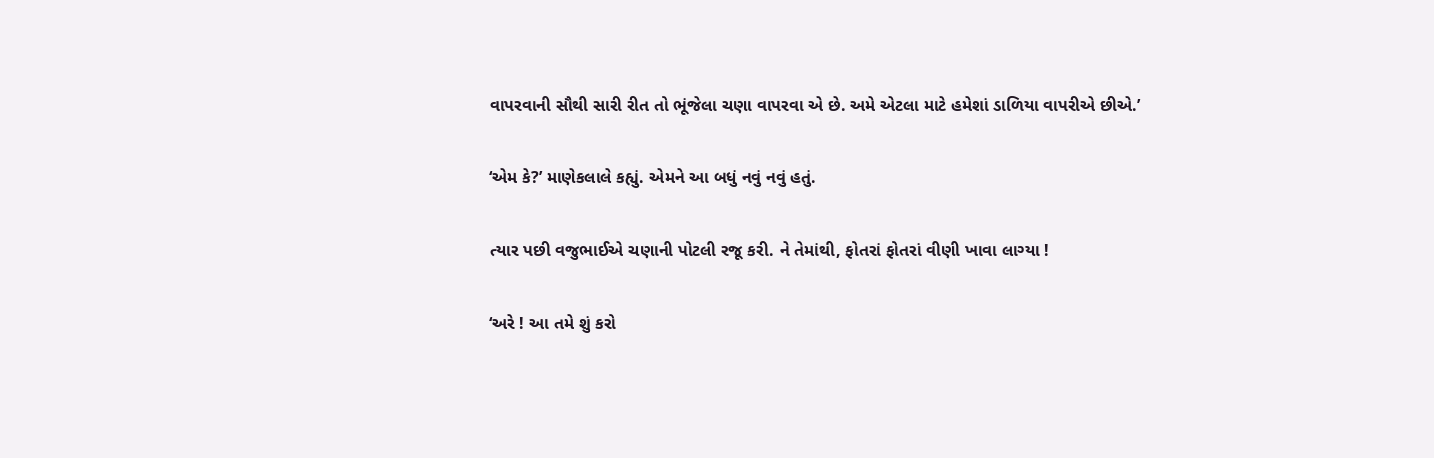વાપરવાની સૌથી સારી રીત તો ભૂંજેલા ચણા વાપરવા એ છે. અમે એટલા માટે હમેશાં ડાળિયા વાપરીએ છીએ.’

‘એમ કે?’ માણેકલાલે કહ્યું. એમને આ બધું નવું નવું હતું.

ત્યાર પછી વજુભાઈએ ચણાની પોટલી રજૂ કરી. ને તેમાંથી, ફોતરાં ફોતરાં વીણી ખાવા લાગ્યા !

‘અરે ! આ તમે શું કરો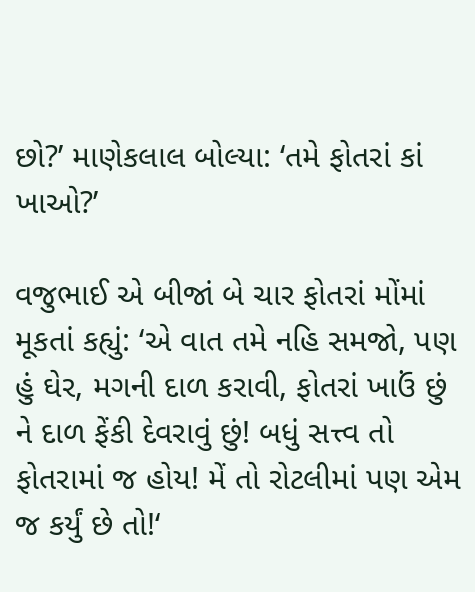છો?’ માણેકલાલ બોલ્યા: ‘તમે ફોતરાં કાં ખાઓ?’

વજુભાઈ એ બીજાં બે ચાર ફોતરાં મોંમાં મૂકતાં કહ્યું: ‘એ વાત તમે નહિ સમજો, પણ હું ઘેર, મગની દાળ કરાવી, ફોતરાં ખાઉં છું ને દાળ ફેંકી દેવરાવું છું! બધું સત્ત્વ તો ફોતરામાં જ હોય! મેં તો રોટલીમાં પણ એમ જ કર્યું છે તો!‘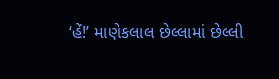‘હેં!’ માણેકલાલ છેલ્લામાં છેલ્લી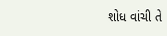શોધ વાંચી તે